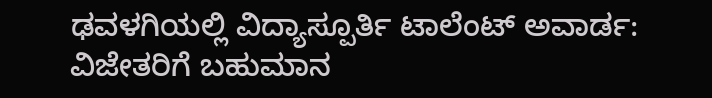ಢವಳಗಿಯಲ್ಲಿ ವಿದ್ಯಾಸ್ಪೂರ್ತಿ ಟಾಲೆಂಟ್ ಅವಾರ್ಡ: ವಿಜೇತರಿಗೆ ಬಹುಮಾನ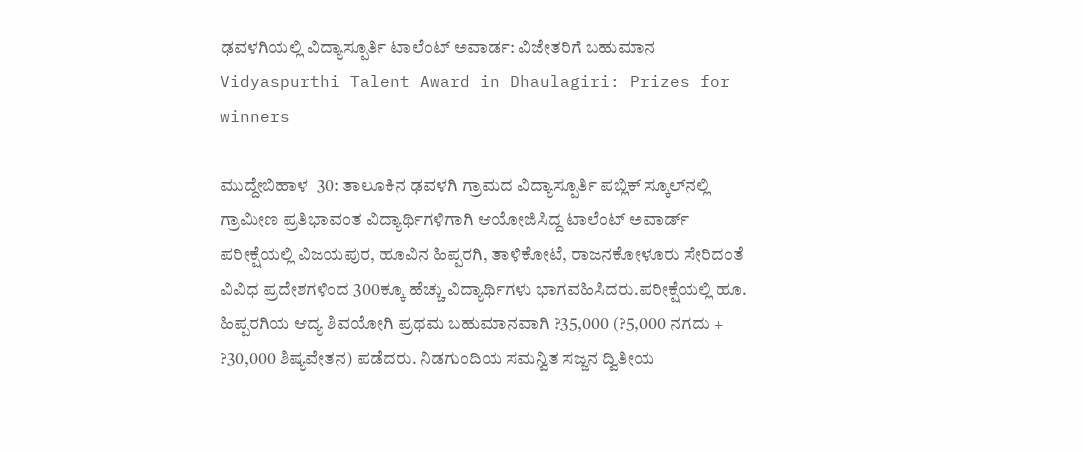ಢವಳಗಿಯಲ್ಲಿ ವಿದ್ಯಾಸ್ಪೂರ್ತಿ ಟಾಲೆಂಟ್ ಅವಾರ್ಡ: ವಿಜೇತರಿಗೆ ಬಹುಮಾನ Vidyaspurthi Talent Award in Dhaulagiri: Prizes for winners

ಮುದ್ದೇಬಿಹಾಳ  30: ತಾಲೂಕಿನ ಢವಳಗಿ ಗ್ರಾಮದ ವಿದ್ಯಾಸ್ಪೂರ್ತಿ ಪಬ್ಲಿಕ್ ಸ್ಕೂಲ್‌ನಲ್ಲಿ ಗ್ರಾಮೀಣ ಪ್ರತಿಭಾವಂತ ವಿದ್ಯಾರ್ಥಿಗಳಿಗಾಗಿ ಆಯೋಜಿಸಿದ್ದ ಟಾಲೆಂಟ್ ಅವಾರ್ಡ್‌ ಪರೀಕ್ಷೆಯಲ್ಲಿ ವಿಜಯಪುರ, ಹೂವಿನ ಹಿಪ್ಪರಗಿ, ತಾಳಿಕೋಟೆ, ರಾಜನಕೋಳೂರು ಸೇರಿದಂತೆ ವಿವಿಧ ಪ್ರದೇಶಗಳಿಂದ 300ಕ್ಕೂ ಹೆಚ್ಚು ವಿದ್ಯಾರ್ಥಿಗಳು ಭಾಗವಹಿಸಿದರು.ಪರೀಕ್ಷೆಯಲ್ಲಿ ಹೂ. ಹಿಪ್ಪರಗಿಯ ಆದ್ಯ ಶಿವಯೋಗಿ ಪ್ರಥಮ ಬಹುಮಾನವಾಗಿ ?35,000 (?5,000 ನಗದು + ?30,000 ಶಿಷ್ಯವೇತನ) ಪಡೆದರು. ನಿಡಗುಂದಿಯ ಸಮನ್ವಿತ ಸಜ್ಜನ ದ್ವಿತೀಯ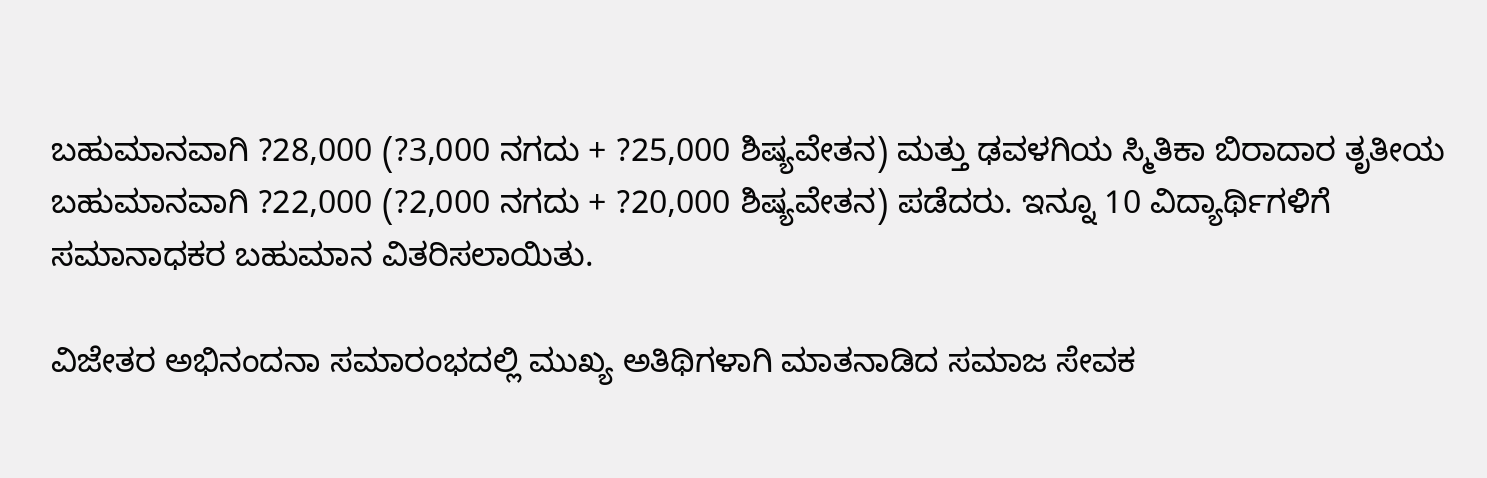ಬಹುಮಾನವಾಗಿ ?28,000 (?3,000 ನಗದು + ?25,000 ಶಿಷ್ಯವೇತನ) ಮತ್ತು ಢವಳಗಿಯ ಸ್ಮಿತಿಕಾ ಬಿರಾದಾರ ತೃತೀಯ ಬಹುಮಾನವಾಗಿ ?22,000 (?2,000 ನಗದು + ?20,000 ಶಿಷ್ಯವೇತನ) ಪಡೆದರು. ಇನ್ನೂ 10 ವಿದ್ಯಾರ್ಥಿಗಳಿಗೆ ಸಮಾನಾಧಕರ ಬಹುಮಾನ ವಿತರಿಸಲಾಯಿತು.

ವಿಜೇತರ ಅಭಿನಂದನಾ ಸಮಾರಂಭದಲ್ಲಿ ಮುಖ್ಯ ಅತಿಥಿಗಳಾಗಿ ಮಾತನಾಡಿದ ಸಮಾಜ ಸೇವಕ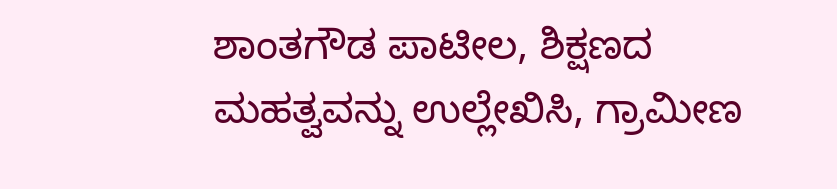ಶಾಂತಗೌಡ ಪಾಟೀಲ, ಶಿಕ್ಷಣದ ಮಹತ್ವವನ್ನು ಉಲ್ಲೇಖಿಸಿ, ಗ್ರಾಮೀಣ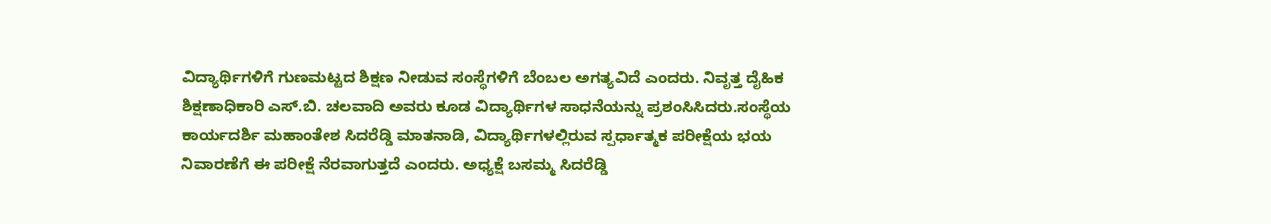ವಿದ್ಯಾರ್ಥಿಗಳಿಗೆ ಗುಣಮಟ್ಟದ ಶಿಕ್ಷಣ ನೀಡುವ ಸಂಸ್ಥೆಗಳಿಗೆ ಬೆಂಬಲ ಅಗತ್ಯವಿದೆ ಎಂದರು. ನಿವೃತ್ತ ದೈಹಿಕ ಶಿಕ್ಷಣಾಧಿಕಾರಿ ಎಸ್‌.ಬಿ. ಚಲವಾದಿ ಅವರು ಕೂಡ ವಿದ್ಯಾರ್ಥಿಗಳ ಸಾಧನೆಯನ್ನು ಪ್ರಶಂಸಿಸಿದರು.ಸಂಸ್ಥೆಯ ಕಾರ್ಯದರ್ಶಿ ಮಹಾಂತೇಶ ಸಿದರೆಡ್ಡಿ ಮಾತನಾಡಿ, ವಿದ್ಯಾರ್ಥಿಗಳಲ್ಲಿರುವ ಸ್ಪರ್ಧಾತ್ಮಕ ಪರೀಕ್ಷೆಯ ಭಯ ನಿವಾರಣೆಗೆ ಈ ಪರೀಕ್ಷೆ ನೆರವಾಗುತ್ತದೆ ಎಂದರು. ಅಧ್ಯಕ್ಷೆ ಬಸಮ್ಮ ಸಿದರೆಡ್ಡಿ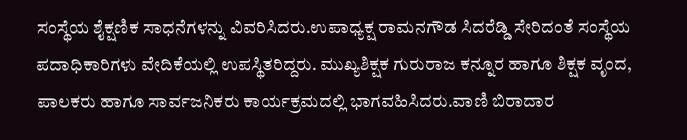ಸಂಸ್ಥೆಯ ಶೈಕ್ಷಣಿಕ ಸಾಧನೆಗಳನ್ನು ವಿವರಿಸಿದರು.ಉಪಾಧ್ಯಕ್ಷ ರಾಮನಗೌಡ ಸಿದರೆಡ್ಡಿ ಸೇರಿದಂತೆ ಸಂಸ್ಥೆಯ ಪದಾಧಿಕಾರಿಗಳು ವೇದಿಕೆಯಲ್ಲಿ ಉಪಸ್ಥಿತರಿದ್ದರು. ಮುಖ್ಯಶಿಕ್ಷಕ ಗುರುರಾಜ ಕನ್ನೂರ ಹಾಗೂ ಶಿಕ್ಷಕ ವೃಂದ, ಪಾಲಕರು ಹಾಗೂ ಸಾರ್ವಜನಿಕರು ಕಾರ್ಯಕ್ರಮದಲ್ಲಿ ಭಾಗವಹಿಸಿದರು.ವಾಣಿ ಬಿರಾದಾರ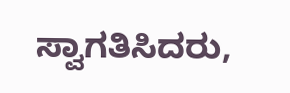ಸ್ವಾಗತಿಸಿದರು,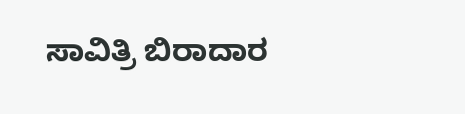ಸಾವಿತ್ರಿ ಬಿರಾದಾರ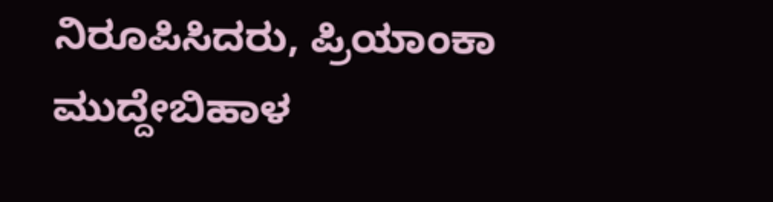ನಿರೂಪಿಸಿದರು, ಪ್ರಿಯಾಂಕಾ ಮುದ್ದೇಬಿಹಾಳ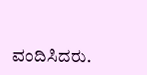ವಂದಿಸಿದರು.